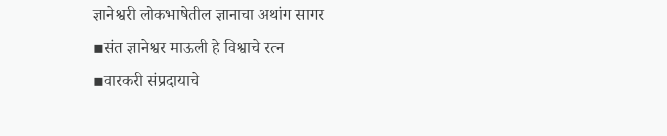ज्ञानेश्वरी लोकभाषेतील ज्ञानाचा अथांग सागर
▪संत ज्ञानेश्वर माऊली हे विश्वाचे रत्न
▪वारकरी संप्रदायाचे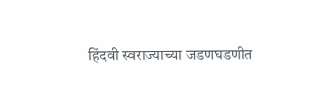हिंदवी स्वराज्याच्या जडणघडणीत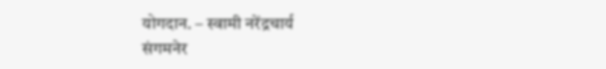योगदान. – स्वामी नरेंद्रचार्य
संगमनेर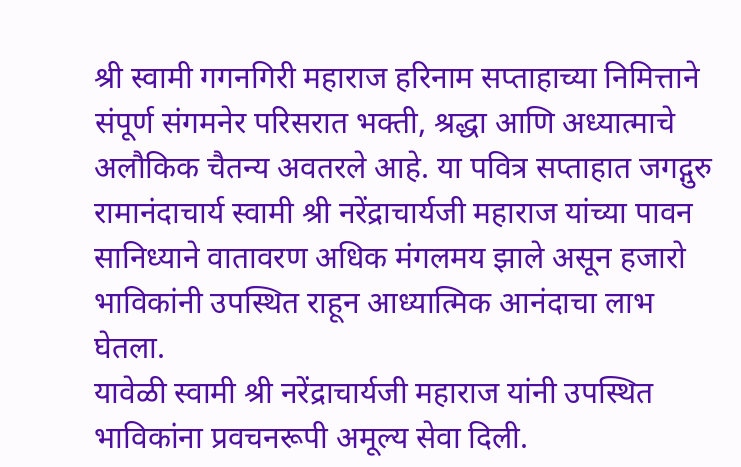श्री स्वामी गगनगिरी महाराज हरिनाम सप्ताहाच्या निमित्ताने संपूर्ण संगमनेर परिसरात भक्ती, श्रद्धा आणि अध्यात्माचे अलौकिक चैतन्य अवतरले आहे. या पवित्र सप्ताहात जगद्गुरु रामानंदाचार्य स्वामी श्री नरेंद्राचार्यजी महाराज यांच्या पावन सानिध्याने वातावरण अधिक मंगलमय झाले असून हजारो भाविकांनी उपस्थित राहून आध्यात्मिक आनंदाचा लाभ घेतला.
यावेळी स्वामी श्री नरेंद्राचार्यजी महाराज यांनी उपस्थित भाविकांना प्रवचनरूपी अमूल्य सेवा दिली.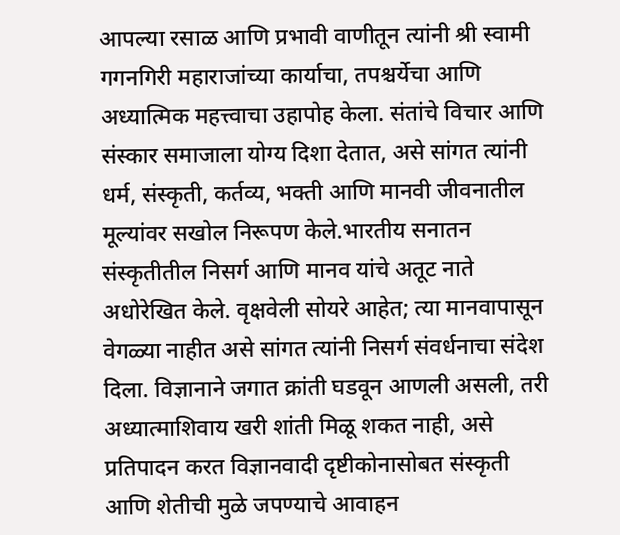आपल्या रसाळ आणि प्रभावी वाणीतून त्यांनी श्री स्वामी गगनगिरी महाराजांच्या कार्याचा, तपश्चर्येचा आणि अध्यात्मिक महत्त्वाचा उहापोह केला. संतांचे विचार आणि संस्कार समाजाला योग्य दिशा देतात, असे सांगत त्यांनी धर्म, संस्कृती, कर्तव्य, भक्ती आणि मानवी जीवनातील मूल्यांवर सखोल निरूपण केले.भारतीय सनातन संस्कृतीतील निसर्ग आणि मानव यांचे अतूट नाते अधोरेखित केले. वृक्षवेली सोयरे आहेत; त्या मानवापासून वेगळ्या नाहीत असे सांगत त्यांनी निसर्ग संवर्धनाचा संदेश दिला. विज्ञानाने जगात क्रांती घडवून आणली असली, तरी अध्यात्माशिवाय खरी शांती मिळू शकत नाही, असे प्रतिपादन करत विज्ञानवादी दृष्टीकोनासोबत संस्कृती आणि शेतीची मुळे जपण्याचे आवाहन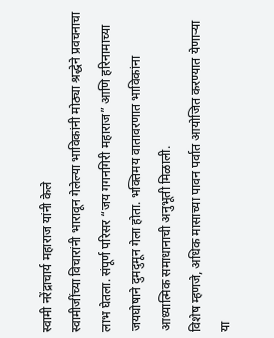स्वामी नरेंद्राचार्य महाराज यांनी केले
स्वामीजींच्या विचारांनी भारावून गेलेल्या भाविकांनी मोठ्या श्रद्धेने प्रवचनाचा लाभ घेतला. संपूर्ण परिसर “जय गगनगिरी महाराज” आणि हरिनामाच्या जयघोषाने दुमदुमून गेला होता. भक्तिमय वातावरणात भाविकांना आध्यात्मिक समाधानाची अनुभूती मिळाली.
विशेष म्हणजे, अधिक मासाच्या पावन पर्वात आयोजित करण्यात येणाऱ्या या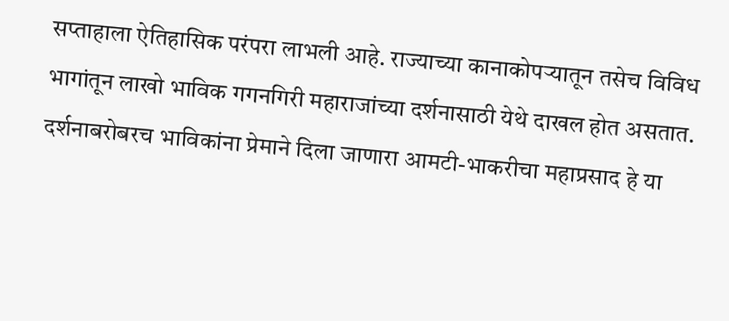सप्ताहाला ऐतिहासिक परंपरा लाभली आहे. राज्याच्या कानाकोपऱ्यातून तसेच विविध भागांतून लाखो भाविक गगनगिरी महाराजांच्या दर्शनासाठी येथे दाखल होत असतात. दर्शनाबरोबरच भाविकांना प्रेमाने दिला जाणारा आमटी-भाकरीचा महाप्रसाद हे या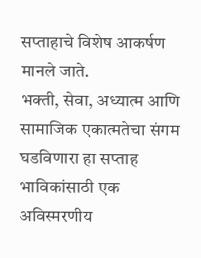सप्ताहाचे विशेष आकर्षण मानले जाते.
भक्ती, सेवा, अध्यात्म आणि सामाजिक एकात्मतेचा संगम घडविणारा हा सप्ताह भाविकांसाठी एक अविस्मरणीय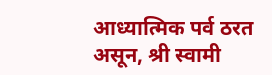आध्यात्मिक पर्व ठरत असून, श्री स्वामी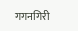गगनगिरी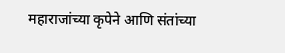महाराजांच्या कृपेने आणि संतांच्या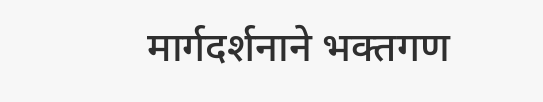मार्गदर्शनाने भक्तगण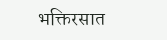भक्तिरसात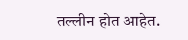तल्लीन होत आहेत.